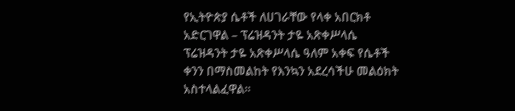የኢትዮጵያ ሴቶች ለሀገራቸው የላቀ አበርክቶ አድርገዋል – ፕሬዝዳንት ታዬ አጽቀሥላሴ
ፕሬዝዳንት ታዬ አጽቀሥላሴ ዓለም አቀፍ የሴቶች ቀንን በማስመልከት የእንኳን አደረሳችሁ መልዕክት አስተላልፈዋል።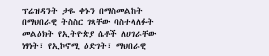ፕሬዝዳንት ታዬ ቀኑን በማስመልከት በማህበራዊ ትስስር ገጻቸው ባስተላለፉት መልዕክት የኢትዮጵያ ሴቶች ለሀገራቸው ነፃነት፣ የኢኮኖሚ ዕድገት፣ ማህበራዊ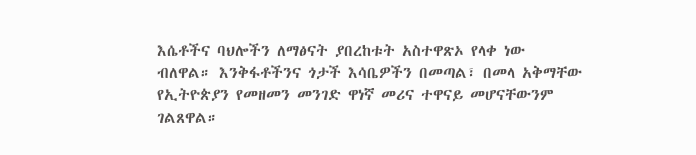እሴቶችና ባህሎችን ለማፅናት ያበረከቱት አስተዋጽኦ የላቀ ነው ብለዋል። እንቅፋቶችንና ጎታች እሳቤዎችን በመጣል፣ በመላ አቅማቸው የኢትዮጵያን የመዘመን መንገድ ዋነኛ መሪና ተዋናይ መሆናቸውንም ገልጸዋል።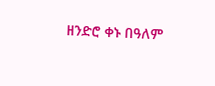ዘንድሮ ቀኑ በዓለም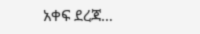አቀፍ ደረጃ…